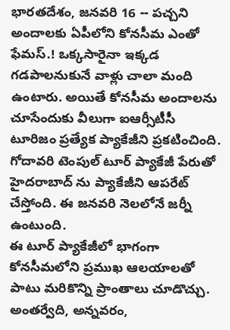భారతదేశం, జనవరి 16 -- పచ్చని అందాలకు ఏపీలోని కోనసీమ ఎంతో ఫేమస్.! ఒక్కసారైనా ఇక్కడ గడపాలనుకునే వాళ్లు చాలా మంది ఉంటారు. అయితే కోనసీమ అందాలను చూసేందుకు వీలుగా ఐఆర్సీటీసీ టూరిజం ప్రత్యేక ప్యాకేజీని ప్రకటించింది. గోదావరి టెంపుల్ టూర్ ప్యాకేజీ పేరుతో హైదరాబాద్ ను ప్యాకేజీని ఆపరేట్ చేస్తోంది. ఈ జనవరి నెలలోనే జర్నీ ఉంటుంది.
ఈ టూర్ ప్యాకేజీలో భాగంగా కోనసీమలోని ప్రముఖ ఆలయాలతో పాటు మరికొన్ని ప్రాంతాలు చూడొచ్చు. అంతర్వేది, అన్నవరం,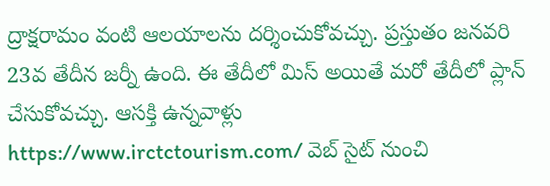ద్రాక్షరామం వంటి ఆలయాలను దర్శించుకోవచ్చు. ప్రస్తుతం జనవరి 23వ తేదీన జర్నీ ఉంది. ఈ తేదీలో మిస్ అయితే మరో తేదీలో ప్లాన్ చేసుకోవచ్చు. ఆసక్తి ఉన్నవాళ్లు https://www.irctctourism.com/ వెబ్ సైట్ నుంచి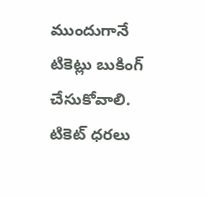ముందుగానే టికెట్లు బుకింగ్ చేసుకోవాలి.
టికెట్ ధరలు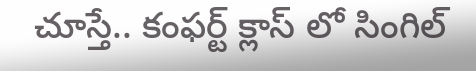చూస్తే.. కంఫర్ట్ క్లాస్ లో సింగిల్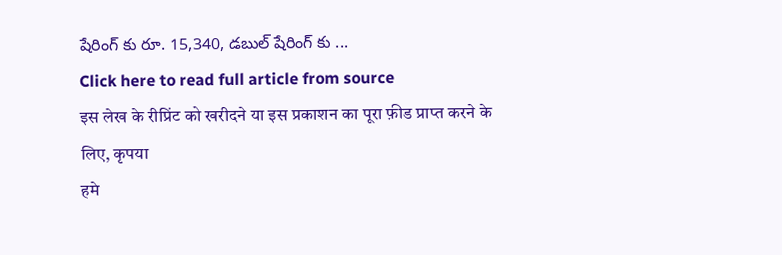షేరింగ్ కు రూ. 15,340, డబుల్ షేరింగ్ కు ...
Click here to read full article from source
इस लेख के रीप्रिंट को खरीदने या इस प्रकाशन का पूरा फ़ीड प्राप्त करने के लिए, कृपया
हमे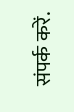संपर्क करें.